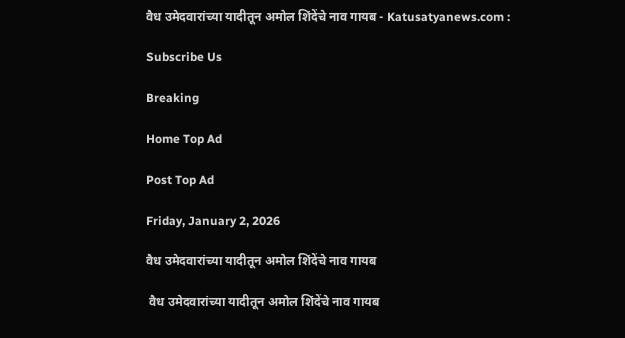वैध उमेदवारांच्या यादीतून अमोल शिंदेंचे नाव गायब - Katusatyanews.com :

Subscribe Us

Breaking

Home Top Ad

Post Top Ad

Friday, January 2, 2026

वैध उमेदवारांच्या यादीतून अमोल शिंदेंचे नाव गायब

 वैध उमेदवारांच्या यादीतून अमोल शिंदेंचे नाव गायब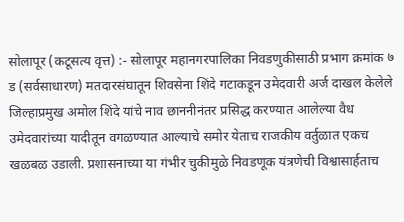सोलापूर (कटूसत्य वृत्त) :- सोलापूर महानगरपालिका निवडणुकीसाठी प्रभाग क्रमांक ७ ड (सर्वसाधारण) मतदारसंघातून शिवसेना शिंदे गटाकडून उमेदवारी अर्ज दाखल केलेले जिल्हाप्रमुख अमोल शिंदे यांचे नाव छाननीनंतर प्रसिद्ध करण्यात आलेल्या वैध उमेदवारांच्या यादीतून वगळण्यात आल्याचे समोर येताच राजकीय वर्तुळात एकच खळबळ उडाली. प्रशासनाच्या या गंभीर चुकीमुळे निवडणूक यंत्रणेची विश्वासार्हताच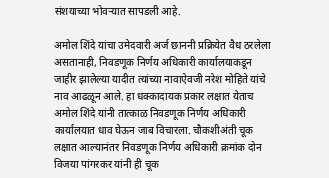संशयाच्या भोवऱ्यात सापडली आहे.

अमोल शिंदे यांचा उमेदवारी अर्ज छाननी प्रक्रियेत वैध ठरलेला असतानाही, निवडणूक निर्णय अधिकारी कार्यालयाकडून जाहीर झालेल्या यादीत त्यांच्या नावाऐवजी नरेश मोहिते यांचे नाव आढळून आले. हा धक्कादायक प्रकार लक्षात येताच अमोल शिंदे यांनी तात्काळ निवडणूक निर्णय अधिकारी कार्यालयात धाव घेऊन जाब विचारला. चौकशीअंती चूक लक्षात आल्यानंतर निवडणूक निर्णय अधिकारी क्रमांक दोन विजया पांगरकर यांनी ही चूक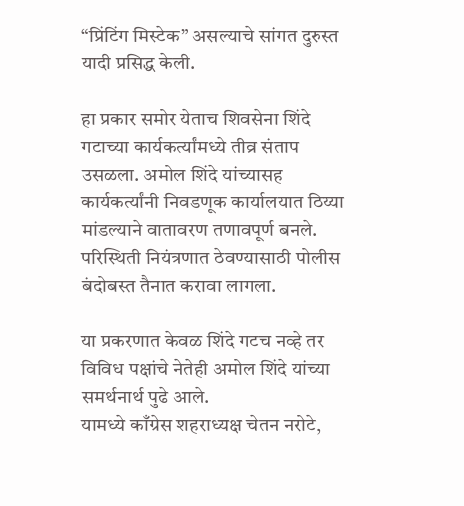“प्रिंटिंग मिस्टेक” असल्याचे सांगत दुरुस्त यादी प्रसिद्ध केली.

हा प्रकार समोर येताच शिवसेना शिंदे गटाच्या कार्यकर्त्यांमध्ये तीव्र संताप उसळला. अमोल शिंदे यांच्यासह कार्यकर्त्यांनी निवडणूक कार्यालयात ठिय्या मांडल्याने वातावरण तणावपूर्ण बनले. परिस्थिती नियंत्रणात ठेवण्यासाठी पोलीस बंदोबस्त तैनात करावा लागला.

या प्रकरणात केवळ शिंदे गटच नव्हे तर विविध पक्षांचे नेतेही अमोल शिंदे यांच्या समर्थनार्थ पुढे आले.
यामध्ये काँग्रेस शहराध्यक्ष चेतन नरोटे,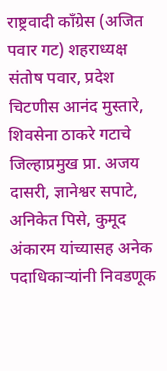राष्ट्रवादी काँग्रेस (अजित पवार गट) शहराध्यक्ष संतोष पवार, प्रदेश चिटणीस आनंद मुस्तारे, शिवसेना ठाकरे गटाचे जिल्हाप्रमुख प्रा. अजय दासरी, ज्ञानेश्वर सपाटे, अनिकेत पिसे, कुमूद अंकारम यांच्यासह अनेक पदाधिकाऱ्यांनी निवडणूक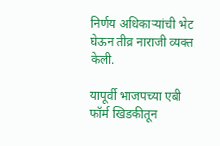निर्णय अधिकाऱ्यांची भेट घेऊन तीव्र नाराजी व्यक्त केली.

यापूर्वी भाजपच्या एबी फॉर्म खिडकीतून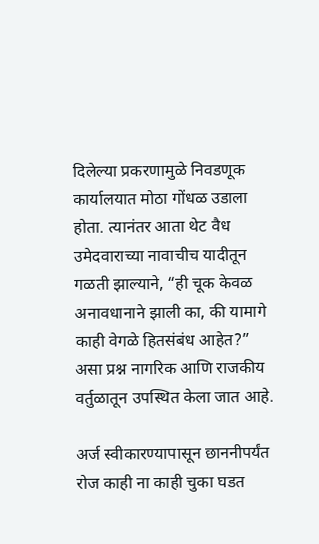दिलेल्या प्रकरणामुळे निवडणूक कार्यालयात मोठा गोंधळ उडाला होता. त्यानंतर आता थेट वैध उमेदवाराच्या नावाचीच यादीतून गळती झाल्याने, “ही चूक केवळ अनावधानाने झाली का, की यामागे काही वेगळे हितसंबंध आहेत?”
असा प्रश्न नागरिक आणि राजकीय वर्तुळातून उपस्थित केला जात आहे.

अर्ज स्वीकारण्यापासून छाननीपर्यंत रोज काही ना काही चुका घडत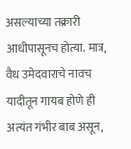असल्याच्या तक्रारी आधीपासूनच होत्या. मात्र, वैध उमेदवाराचे नावच यादीतून गायब होणे ही अत्यंत गंभीर बाब असून,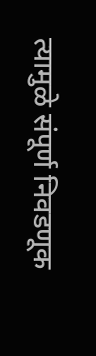त्यामुळे संपूर्ण निवडणूक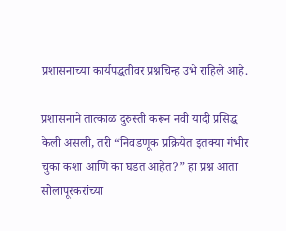प्रशासनाच्या कार्यपद्धतीवर प्रश्नचिन्ह उभे राहिले आहे.

प्रशासनाने तात्काळ दुरुस्ती करून नवी यादी प्रसिद्ध केली असली, तरी “निवडणूक प्रक्रियेत इतक्या गंभीर चुका कशा आणि का घडत आहेत?” हा प्रश्न आता सोलापूरकरांच्या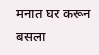मनात घर करून बसला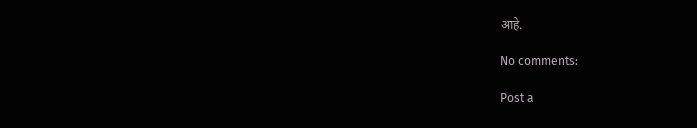आहे.

No comments:

Post a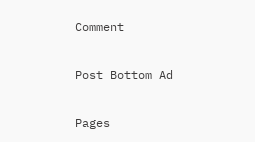Comment

Post Bottom Ad

Pages